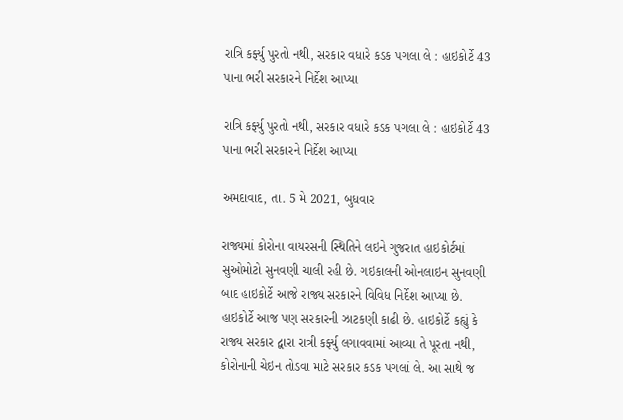રાત્રિ કર્ફ્યુ પુરતો નથી, સરકાર વધારે કડક પગલા લે : હાઇકોર્ટે 43 પાના ભરી સરકારને નિર્દેશ આપ્યા

રાત્રિ કર્ફ્યુ પુરતો નથી, સરકાર વધારે કડક પગલા લે : હાઇકોર્ટે 43 પાના ભરી સરકારને નિર્દેશ આપ્યા

અમદાવાદ, તા. 5 મે 2021, બુધવાર

રાજ્યમાં કોરોના વાયરસની સ્થિતિને લઇને ગુજરાત હાઇકોર્ટમાં સુઓમોટો સુનવણી ચાલી રહી છે. ગઇકાલની ઓનલાઇન સુનવણી બાદ હાઇકોર્ટે આજે રાજ્ય સરકારને વિવિધ નિર્દેશ આપ્યા છે. હાઇકોર્ટે આજ પણ સરકારની ઝાટકણી કાઢી છે. હાઇકોર્ટે કહ્યું કે રાજ્ય સરકાર દ્વારા રાત્રી કર્ફ્યુ લગાવવામાં આવ્યા તે પૂરતા નથી, કોરોનાની ચેઇન તોડવા માટે સરકાર કડક પગલાં લે. આ સાથે જ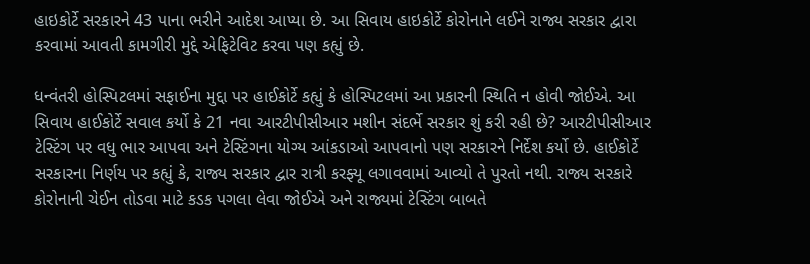હાઇકોર્ટે સરકારને 43 પાના ભરીને આદેશ આપ્યા છે. આ સિવાય હાઇકોર્ટે કોરોનાને લઈને રાજ્ય સરકાર દ્વારા કરવામાં આવતી કામગીરી મુદ્દે એફિટેવિટ કરવા પણ કહ્યું છે.

ધન્વંતરી હોસ્પિટલમાં સફાઈના મુદ્દા પર હાઈકોર્ટે કહ્યું કે હોસ્પિટલમાં આ પ્રકારની સ્થિતિ ન હોવી જોઈએ. આ સિવાય હાઈકોર્ટે સવાલ કર્યો કે 21 નવા આરટીપીસીઆર મશીન સંદર્ભે સરકાર શું કરી રહી છે? આરટીપીસીઆર ટેસ્ટિંગ પર વધુ ભાર આપવા અને ટેસ્ટિંગના યોગ્ય આંકડાઓ આપવાનો પણ સરકારને નિર્દેશ કર્યો છે. હાઈકોર્ટે સરકારના નિર્ણય પર કહ્યું કે, રાજ્ય સરકાર દ્વાર રાત્રી કરફ્યૂ લગાવવામાં આવ્યો તે પુરતો નથી. રાજ્ય સરકારે કોરોનાની ચેઈન તોડવા માટે કડક પગલા લેવા જોઈએ અને રાજ્યમાં ટેસ્ટિંગ બાબતે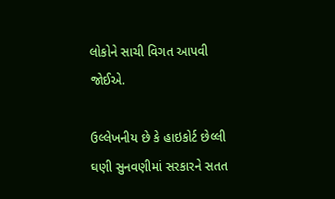લોકોને સાચી વિગત આપવી જોઈએ.

ઉલ્લેખનીય છે કે હાઇકોર્ટ છેલ્લી ઘણી સુનવણીમાં સરકારને સતત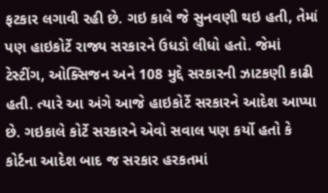ફટકાર લગાવી રહી છે. ગઇ કાલે જે સુનવણી થઇ હતી, તેમાં પણ હાઇકોર્ટે રાજ્ય સરકારને ઉધડો લીધો હતો. જેમાં ટેસ્ટીંગ, ઓક્સિજન અને 108 મુદ્દે સરકારની ઝાટકણી કાઢી હતી. ત્યારે આ અંગે આજે હાઇકોર્ટે સરકારને આદેશ આપ્યા છે. ગઇકાલે કોર્ટે સરકારને એવો સવાલ પણ કર્યો હતો કે કોર્ટના આદેશ બાદ જ સરકાર હરકતમાં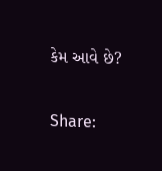કેમ આવે છે?

Share: